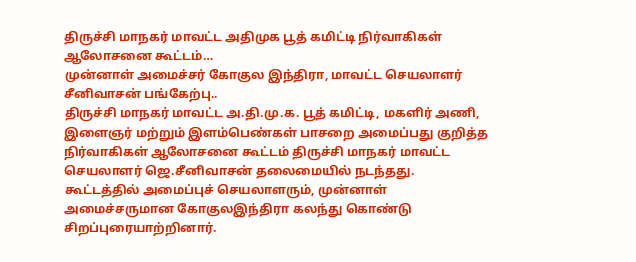திருச்சி மாநகர் மாவட்ட அதிமுக பூத் கமிட்டி நிர்வாகிகள் ஆலோசனை கூட்டம்…
முன்னாள் அமைச்சர் கோகுல இந்திரா, மாவட்ட செயலாளர் சீனிவாசன் பங்கேற்பு..
திருச்சி மாநகர் மாவட்ட அ.தி.மு.க. பூத் கமிட்டி, மகளிர் அணி, இளைஞர் மற்றும் இளம்பெண்கள் பாசறை அமைப்பது குறித்த நிர்வாகிகள் ஆலோசனை கூட்டம் திருச்சி மாநகர் மாவட்ட செயலாளர் ஜெ.சீனிவாசன் தலைமையில் நடந்தது.
கூட்டத்தில் அமைப்புச் செயலாளரும், முன்னாள் அமைச்சருமான கோகுலஇந்திரா கலந்து கொண்டு சிறப்புரையாற்றினார்.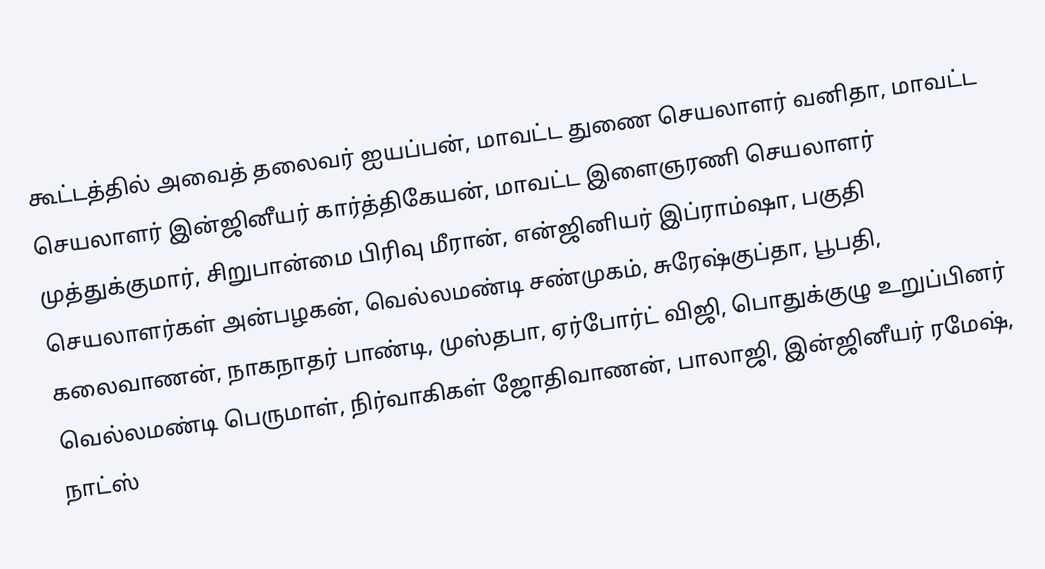கூட்டத்தில் அவைத் தலைவர் ஐயப்பன், மாவட்ட துணை செயலாளர் வனிதா, மாவட்ட செயலாளர் இன்ஜினீயர் கார்த்திகேயன், மாவட்ட இளைஞரணி செயலாளர் முத்துக்குமார், சிறுபான்மை பிரிவு மீரான், என்ஜினியர் இப்ராம்ஷா, பகுதி செயலாளர்கள் அன்பழகன், வெல்லமண்டி சண்முகம், சுரேஷ்குப்தா, பூபதி, கலைவாணன், நாகநாதர் பாண்டி, முஸ்தபா, ஏர்போர்ட் விஜி, பொதுக்குழு உறுப்பினர் வெல்லமண்டி பெருமாள், நிர்வாகிகள் ஜோதிவாணன், பாலாஜி, இன்ஜினீயர் ரமேஷ், நாட்ஸ்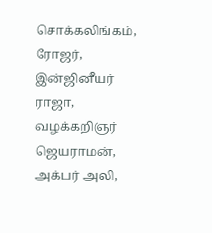சொக்கலிங்கம், ரோஜர், இன்ஜினீயர் ராஜா, வழக்கறிஞர் ஜெயராமன், அக்பர் அலி,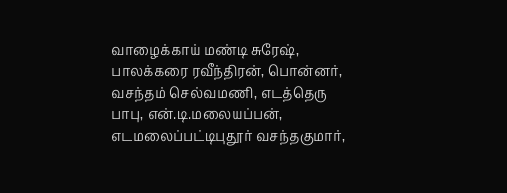வாழைக்காய் மண்டி சுரேஷ், பாலக்கரை ரவீந்திரன், பொன்னர், வசந்தம் செல்வமணி, எடத்தெரு பாபு, என்.டி.மலையப்பன், எடமலைப்பட்டிபுதூர் வசந்தகுமார்,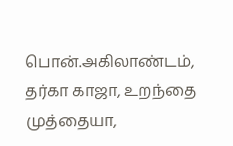பொன்.அகிலாண்டம், தர்கா காஜா, உறந்தை முத்தையா,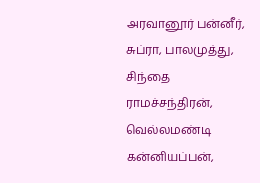அரவானூர் பன்னீர், சுப்ரா, பாலமுத்து, சிந்தை ராமச்சந்திரன், வெல்லமண்டி கன்னியப்பன்,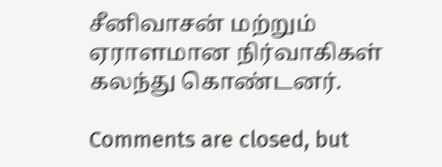சீனிவாசன் மற்றும் ஏராளமான நிர்வாகிகள் கலந்து கொண்டனர்.

Comments are closed, but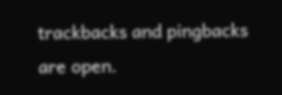trackbacks and pingbacks are open.